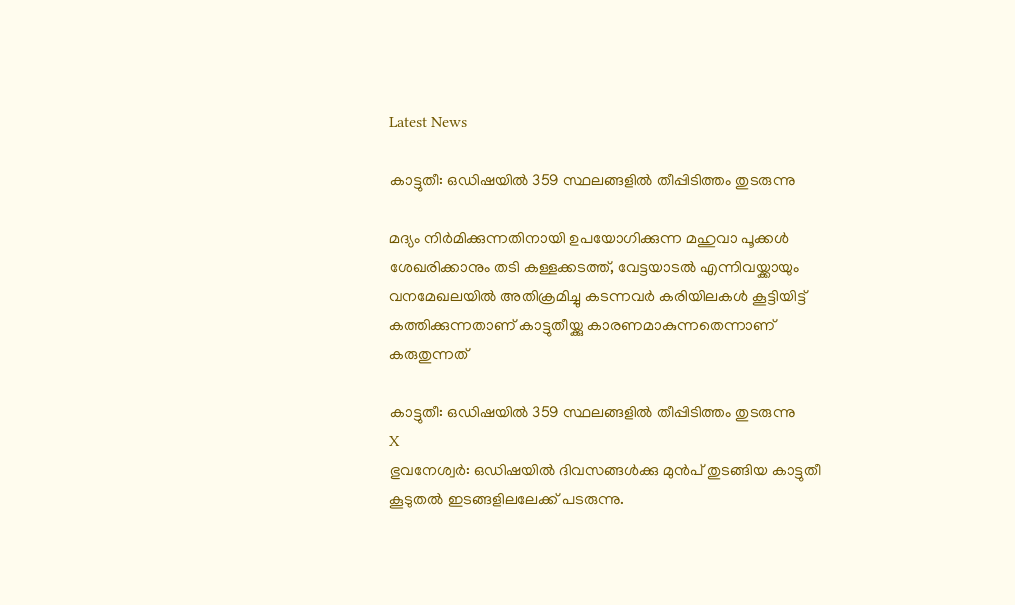Latest News

കാട്ടുതീ: ഒഡിഷയില്‍ 359 സ്ഥലങ്ങളില്‍ തീപ്പിടിത്തം തുടരുന്നു

മദ്യം നിര്‍മിക്കുന്നതിനായി ഉപയോഗിക്കുന്ന മഹുവാ പൂക്കള്‍ ശേഖരിക്കാനും തടി കള്ളക്കടത്ത്, വേട്ടയാടല്‍ എന്നിവയ്ക്കായും വനമേഖലയില്‍ അതിക്രമിച്ചു കടന്നവര്‍ കരിയിലകള്‍ കൂട്ടിയിട്ട് കത്തിക്കുന്നതാണ് കാട്ടുതീയ്ക്കു കാരണമാകുന്നതെന്നാണ് കരുതുന്നത്

കാട്ടുതീ: ഒഡിഷയില്‍ 359 സ്ഥലങ്ങളില്‍ തീപ്പിടിത്തം തുടരുന്നു
X
ഭുവനേശ്വര്‍: ഒഡിഷയില്‍ ദിവസങ്ങള്‍ക്കു മുന്‍പ് തുടങ്ങിയ കാട്ടുതീ കൂടുതല്‍ ഇടങ്ങളിലലേക്ക് പടരുന്നു.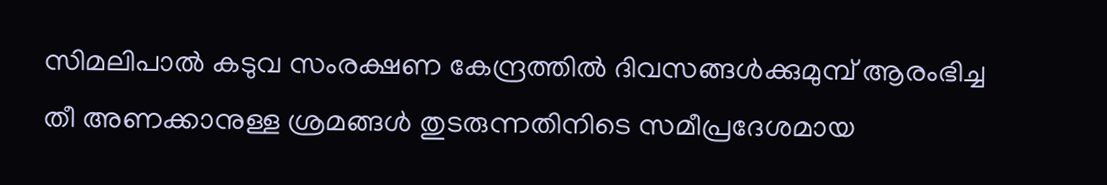സിമലിപാല്‍ കടുവ സംരക്ഷണ കേന്ദ്രത്തില്‍ ദിവസങ്ങള്‍ക്കുമുമ്പ് ആരംഭിച്ച തീ അണക്കാനുള്ള ശ്രമങ്ങള്‍ തുടരുന്നതിനിടെ സമീപ്രദേശമായ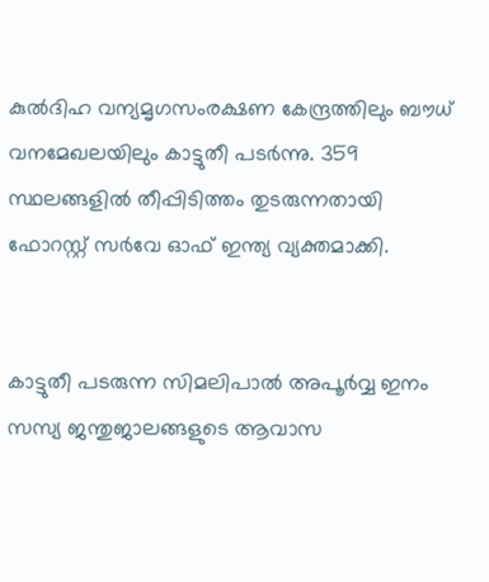കുല്‍ദിഹ വന്യമൃഗസംരക്ഷണ കേന്ദ്രത്തിലും ബൗധ് വനമേഖലയിലും കാട്ടുതീ പടര്‍ന്നു. 359 സ്ഥലങ്ങളില്‍ തീപ്പിടിത്തം തുടരുന്നതായി ഫോറസ്റ്റ് സര്‍വേ ഓഫ് ഇന്ത്യ വ്യക്തമാക്കി.


കാട്ടുതീ പടരുന്ന സിമലിപാല്‍ അപൂര്‍വ്വ ഇനം സസ്യ ജന്തുജാലങ്ങളുടെ ആവാസ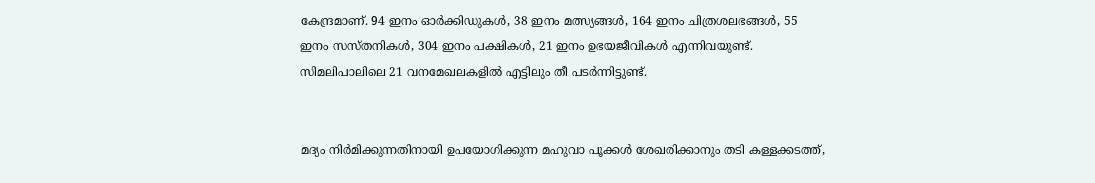കേന്ദ്രമാണ്. 94 ഇനം ഓര്‍ക്കിഡുകള്‍, 38 ഇനം മത്സ്യങ്ങള്‍, 164 ഇനം ചിത്രശലഭങ്ങള്‍, 55 ഇനം സസ്തനികള്‍, 304 ഇനം പക്ഷികള്‍, 21 ഇനം ഉഭയജീവികള്‍ എന്നിവയുണ്ട്. സിമലിപാലിലെ 21 വനമേഖലകളില്‍ എട്ടിലും തീ പടര്‍ന്നിട്ടുണ്ട്.


മദ്യം നിര്‍മിക്കുന്നതിനായി ഉപയോഗിക്കുന്ന മഹുവാ പൂക്കള്‍ ശേഖരിക്കാനും തടി കള്ളക്കടത്ത്,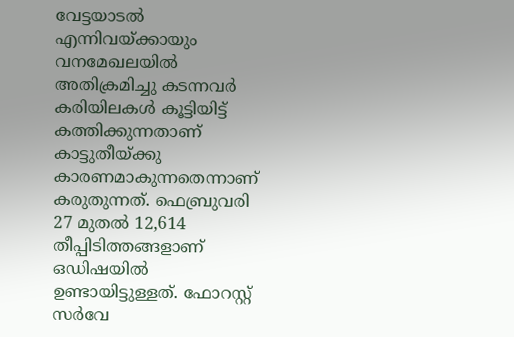വേട്ടയാടല്‍ എന്നിവയ്ക്കായും വനമേഖലയില്‍ അതിക്രമിച്ചു കടന്നവര്‍ കരിയിലകള്‍ കൂട്ടിയിട്ട് കത്തിക്കുന്നതാണ് കാട്ടുതീയ്ക്കു കാരണമാകുന്നതെന്നാണ് കരുതുന്നത്. ഫെബ്രുവരി 27 മുതല്‍ 12,614 തീപ്പിടിത്തങ്ങളാണ് ഒഡിഷയില്‍ ഉണ്ടായിട്ടുള്ളത്. ഫോറസ്റ്റ് സര്‍വേ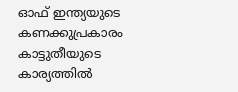ഓഫ് ഇന്ത്യയുടെ കണക്കുപ്രകാരം കാട്ടുതീയുടെ കാര്യത്തില്‍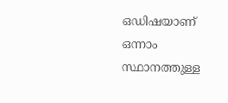ഒഡിഷയാണ് ഒന്നാം സ്ഥാനത്തുള്ള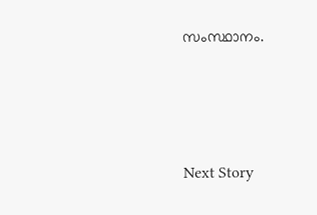സംസ്ഥാനം.




Next Story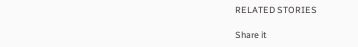RELATED STORIES

Share it